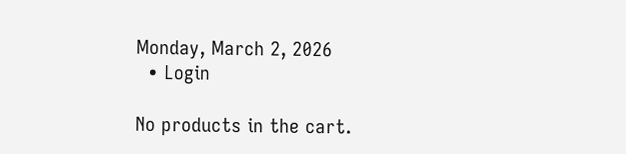Monday, March 2, 2026
  • Login

No products in the cart.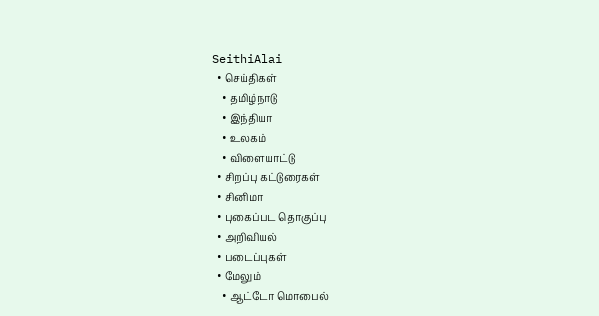SeithiAlai
  • செய்திகள்
    • தமிழ்நாடு
    • இந்தியா
    • உலகம்
    • விளையாட்டு
  • சிறப்பு கட்டுரைகள்
  • சினிமா
  • புகைப்பட தொகுப்பு
  • அறிவியல்
  • படைப்புகள்
  • மேலும்
    • ஆட்டோ மொபைல்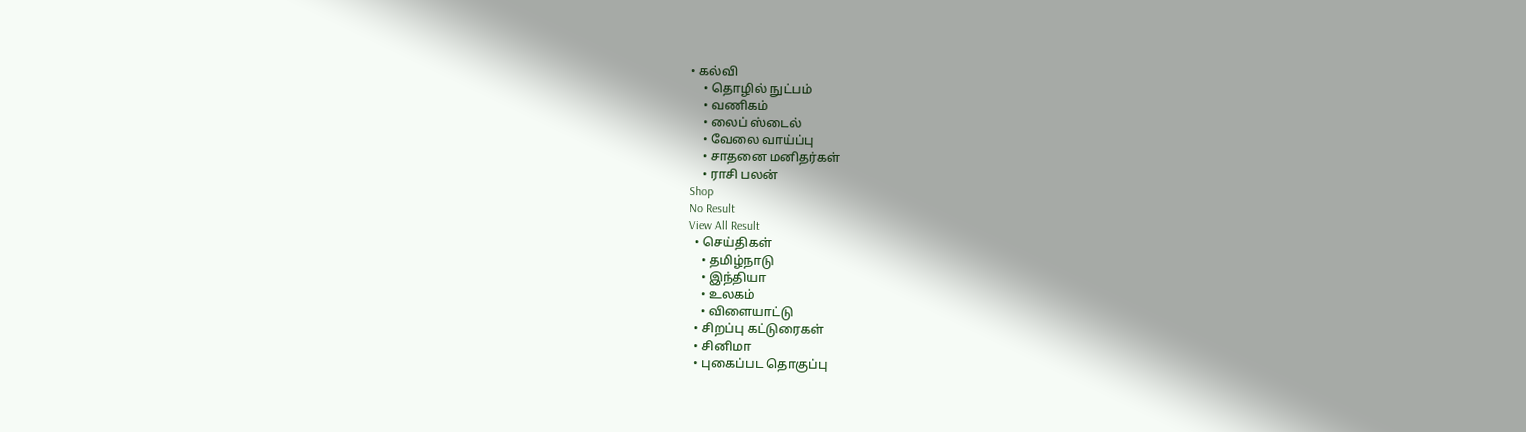• கல்வி
    • தொழில் நுட்பம்
    • வணிகம்
    • லைப் ஸ்டைல்
    • வேலை வாய்ப்பு
    • சாதனை மனிதர்கள்
    • ராசி பலன்
Shop
No Result
View All Result
  • செய்திகள்
    • தமிழ்நாடு
    • இந்தியா
    • உலகம்
    • விளையாட்டு
  • சிறப்பு கட்டுரைகள்
  • சினிமா
  • புகைப்பட தொகுப்பு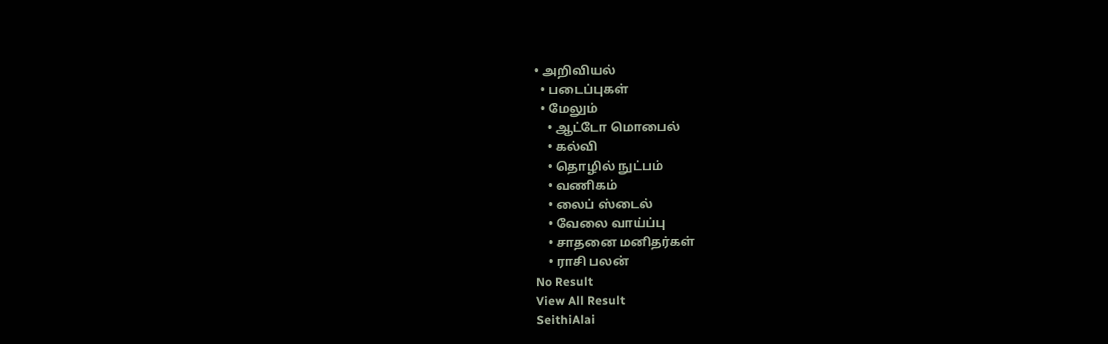• அறிவியல்
  • படைப்புகள்
  • மேலும்
    • ஆட்டோ மொபைல்
    • கல்வி
    • தொழில் நுட்பம்
    • வணிகம்
    • லைப் ஸ்டைல்
    • வேலை வாய்ப்பு
    • சாதனை மனிதர்கள்
    • ராசி பலன்
No Result
View All Result
SeithiAlai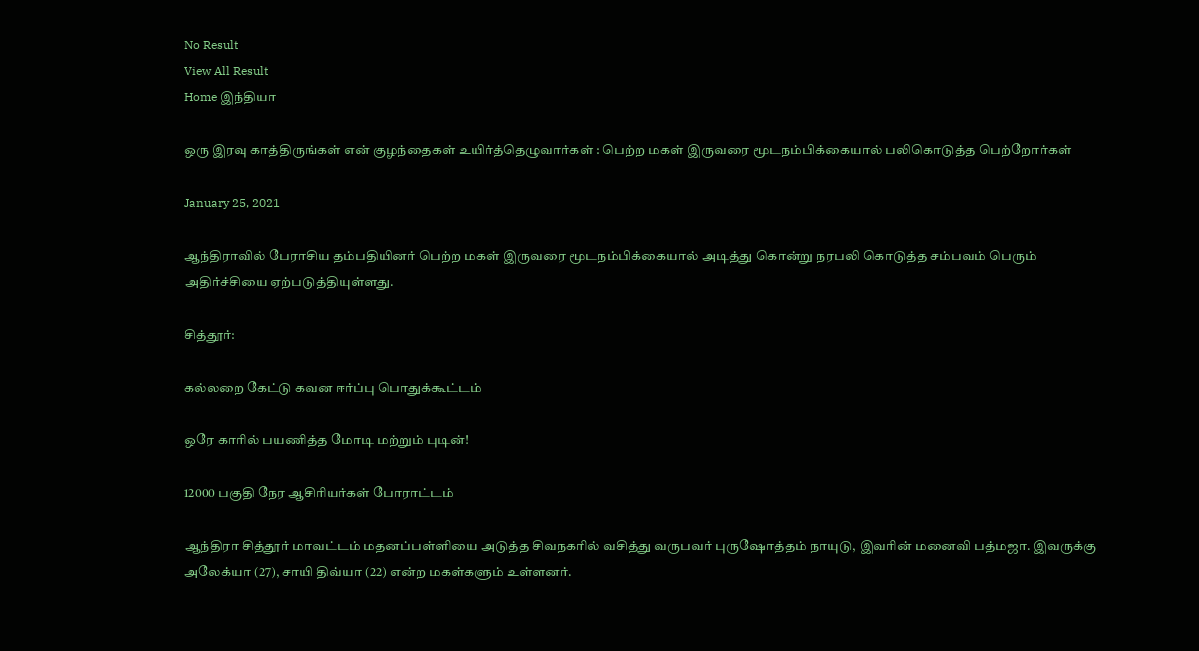No Result
View All Result
Home இந்தியா

ஒரு இரவு காத்திருங்கள் என் குழந்தைகள் உயிர்த்தெழுவார்கள் : பெற்ற மகள் இருவரை மூடநம்பிக்கையால் பலிகொடுத்த பெற்றோர்கள்

January 25, 2021

ஆந்திராவில் பேராசிய தம்பதியினர் பெற்ற மகள் இருவரை மூடநம்பிக்கையால் அடித்து கொன்று நரபலி கொடுத்த சம்பவம் பெரும் அதிர்ச்சியை ஏற்படுத்தியுள்ளது.

சித்தூர்:

கல்லறை கேட்டு கவன ஈர்ப்பு பொதுக்கூட்டம்

ஒரே காரில் பயணித்த மோடி மற்றும் புடின்!

12000 பகுதி நேர ஆசிரியர்கள் போராட்டம்

ஆந்திரா சித்தூர் மாவட்டம் மதனப்பள்ளியை அடுத்த சிவநகரில் வசித்து வருபவர் புருஷோத்தம் நாயுடு, இவரின் மனைவி பத்மஜா. இவருக்கு அலேக்யா (27), சாயி திவ்யா (22) என்ற மகள்களும் உள்ளனர்.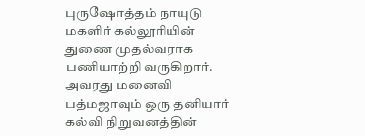புருஷோத்தம் நாயுடு மகளிர் கல்லூரியின் துணை முதல்வராக பணியாற்றி வருகிறார். அவரது மனைவி பத்மஜாவும் ஒரு தனியார் கல்வி நிறுவனத்தின்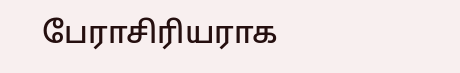பேராசிரியராக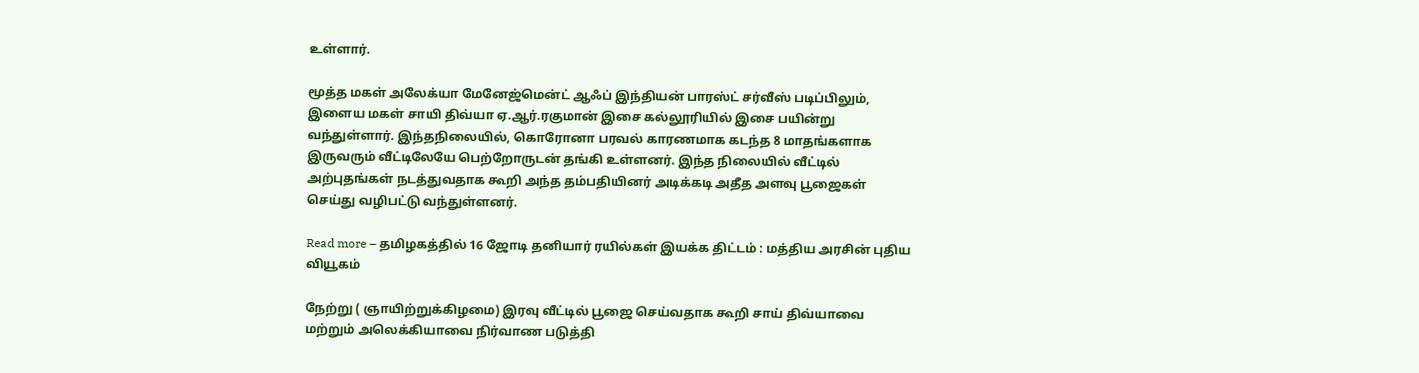உள்ளார்.

மூத்த மகள் அலேக்யா மேனேஜ்மென்ட் ஆஃப் இந்தியன் பாரஸ்ட் சர்வீஸ் படிப்பிலும், இளைய மகள் சாயி திவ்யா ஏ.ஆர்.ரகுமான் இசை கல்லூரியில் இசை பயின்று வந்துள்ளார். இந்தநிலையில், கொரோனா பரவல் காரணமாக கடந்த 8 மாதங்களாக இருவரும் வீட்டிலேயே பெற்றோருடன் தங்கி உள்ளனர். இந்த நிலையில் வீட்டில் அற்புதங்கள் நடத்துவதாக கூறி அந்த தம்பதியினர் அடிக்கடி அதீத அளவு பூஜைகள் செய்து வழிபட்டு வந்துள்ளனர்.

Read more – தமிழகத்தில் 16 ஜோடி தனியார் ரயில்கள் இயக்க திட்டம் : மத்திய அரசின் புதிய வியூகம்

நேற்று ( ஞாயிற்றுக்கிழமை) இரவு வீட்டில் பூஜை செய்வதாக கூறி சாய் திவ்யாவை மற்றும் அலெக்கியாவை நிர்வாண படுத்தி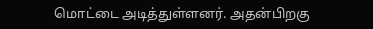மொட்டை அடித்துள்ளனர். அதன்பிறகு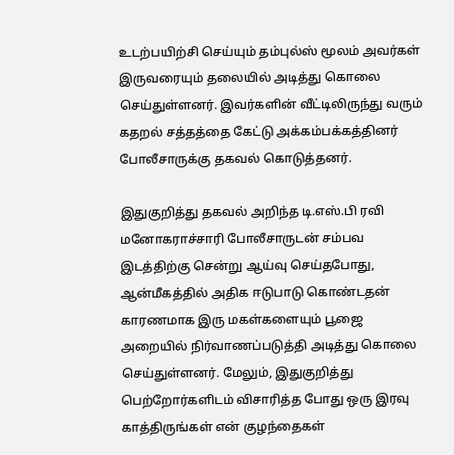உடற்பயிற்சி செய்யும் தம்புல்ஸ் மூலம் அவர்கள் இருவரையும் தலையில் அடித்து கொலை செய்துள்ளனர். இவர்களின் வீட்டிலிருந்து வரும் கதறல் சத்தத்தை கேட்டு அக்கம்பக்கத்தினர் போலீசாருக்கு தகவல் கொடுத்தனர்.

இதுகுறித்து தகவல் அறிந்த டி.எஸ்.பி ரவி மனோகராச்சாரி போலீசாருடன் சம்பவ இடத்திற்கு சென்று ஆய்வு செய்தபோது, ஆன்மீகத்தில் அதிக ஈடுபாடு கொண்டதன் காரணமாக இரு மகள்களையும் பூஜை அறையில் நிர்வாணப்படுத்தி அடித்து கொலை செய்துள்ளனர். மேலும், இதுகுறித்து பெற்றோர்களிடம் விசாரித்த போது ஒரு இரவு காத்திருங்கள் என் குழந்தைகள்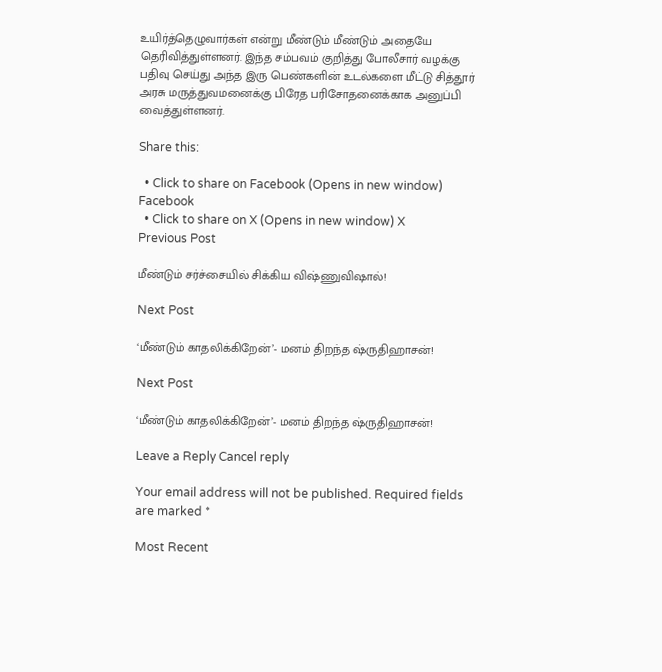உயிர்த்தெழுவார்கள் என்று மீண்டும் மீண்டும் அதையே தெரிவித்துள்ளனர். இந்த சம்பவம் குறித்து போலீசார் வழக்கு பதிவு செய்து அந்த இரு பெண்களின் உடல்களை மீட்டு சித்தூர் அரசு மருத்துவமனைக்கு பிரேத பரிசோதனைக்காக அனுப்பி வைத்துள்ளனர்.

Share this:

  • Click to share on Facebook (Opens in new window) Facebook
  • Click to share on X (Opens in new window) X
Previous Post

மீண்டும் சர்ச்சையில் சிக்கிய விஷ்ணுவிஷால்!

Next Post

‘மீண்டும் காதலிக்கிறேன்’- மனம் திறந்த ஷ்ருதிஹாசன்!

Next Post

‘மீண்டும் காதலிக்கிறேன்’- மனம் திறந்த ஷ்ருதிஹாசன்!

Leave a Reply Cancel reply

Your email address will not be published. Required fields are marked *

Most Recent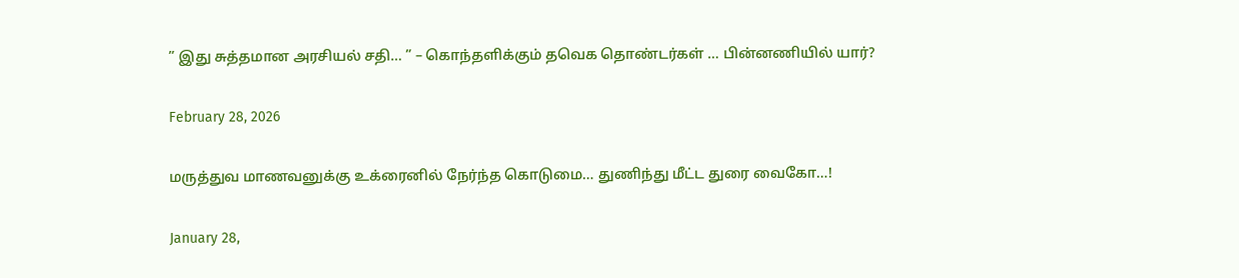” இது சுத்தமான அரசியல் சதி… ” – கொந்தளிக்கும் தவெக தொண்டர்கள் … பின்னணியில் யார்?

February 28, 2026

மருத்துவ மாணவனுக்கு உக்ரைனில் நேர்ந்த கொடுமை… துணிந்து மீட்ட துரை வைகோ…!

January 28,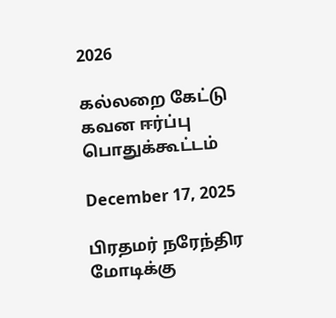2026

கல்லறை கேட்டு கவன ஈர்ப்பு பொதுக்கூட்டம்

December 17, 2025

பிரதமர் நரேந்திர மோடிக்கு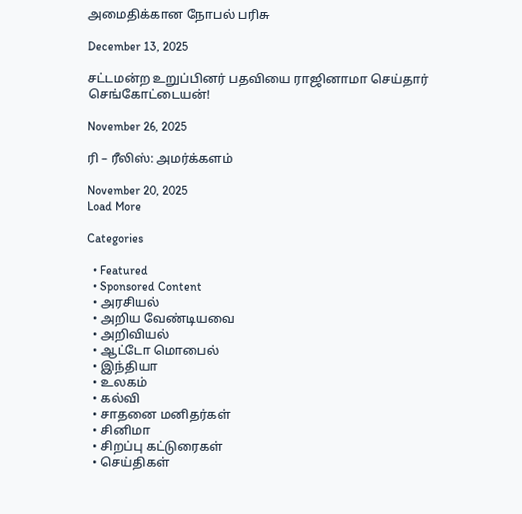அமைதிக்கான நோபல் பரிசு

December 13, 2025

சட்டமன்ற உறுப்பினர் பதவியை ராஜினாமா செய்தார் செங்கோட்டையன்!

November 26, 2025

ரி – ரீலிஸ்: அமர்க்களம்

November 20, 2025
Load More

Categories

  • Featured
  • Sponsored Content
  • அரசியல்
  • அறிய வேண்டியவை
  • அறிவியல்
  • ஆட்டோ மொபைல்
  • இந்தியா
  • உலகம்
  • கல்வி
  • சாதனை மனிதர்கள்
  • சினிமா
  • சிறப்பு கட்டுரைகள்
  • செய்திகள்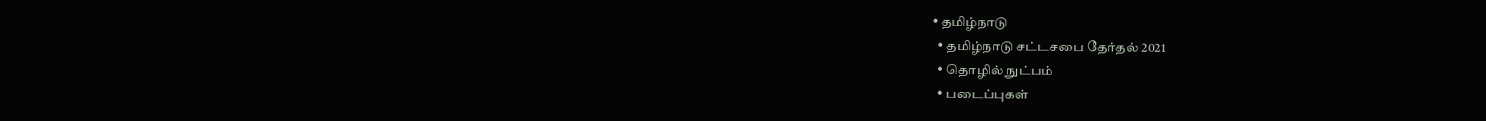• தமிழ்நாடு
  • தமிழ்நாடு சட்டசபை தேர்தல் 2021
  • தொழில் நுட்பம்
  • படைப்புகள்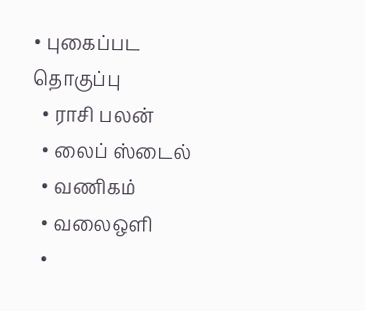• புகைப்பட தொகுப்பு
  • ராசி பலன்
  • லைப் ஸ்டைல்
  • வணிகம்
  • வலைஒளி
  •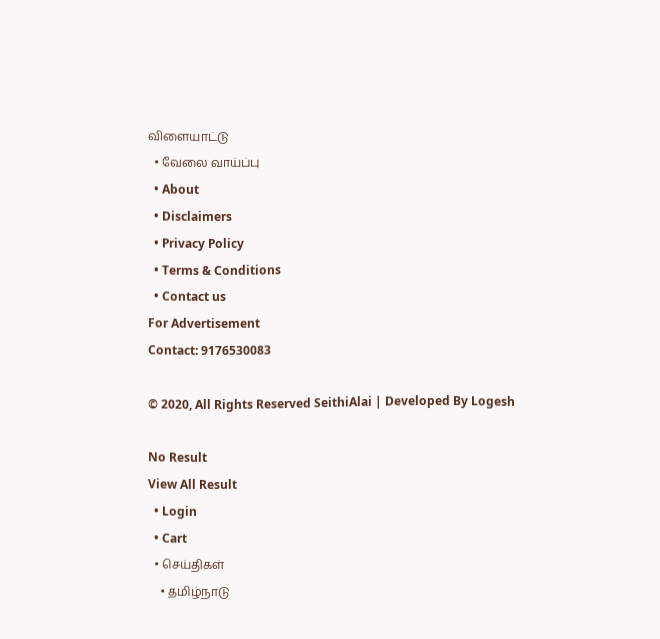விளையாட்டு
  • வேலை வாய்ப்பு
  • About
  • Disclaimers
  • Privacy Policy
  • Terms & Conditions
  • Contact us
For Advertisement
Contact: 9176530083

© 2020, All Rights Reserved SeithiAlai | Developed By Logesh

No Result
View All Result
  • Login
  • Cart
  • செய்திகள்
    • தமிழ்நாடு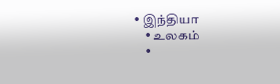• இந்தியா
    • உலகம்
    •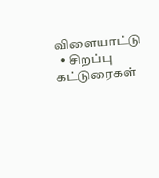விளையாட்டு
  • சிறப்பு கட்டுரைகள்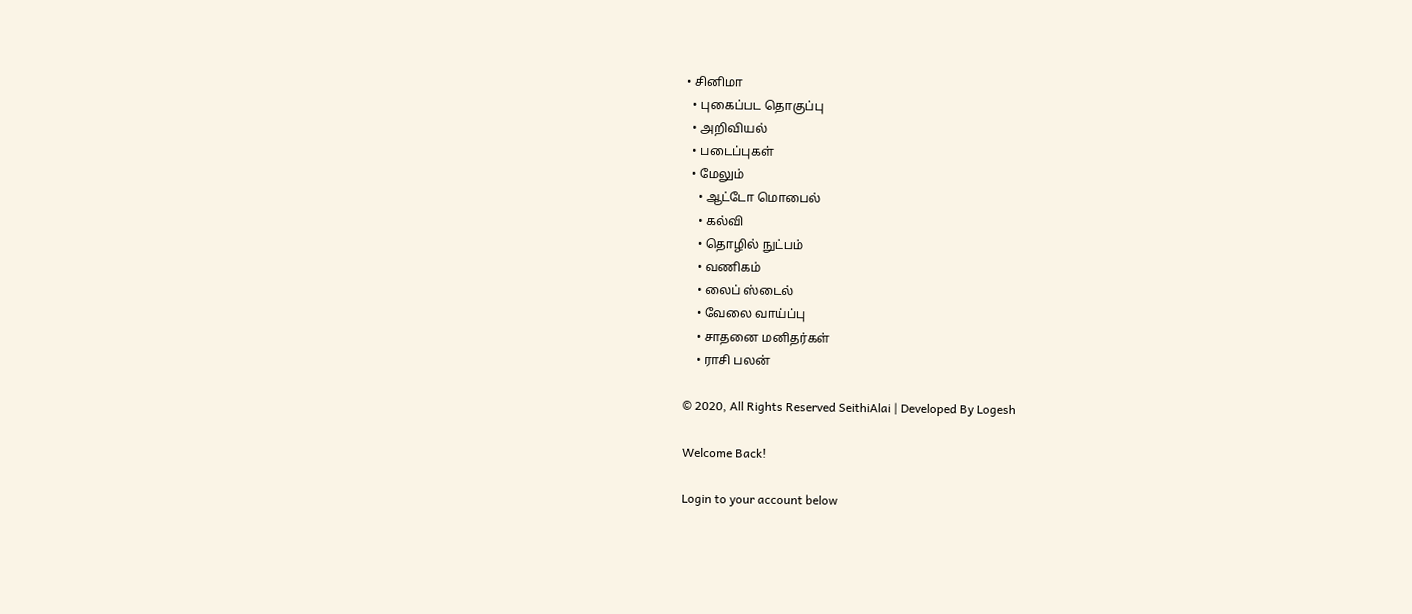• சினிமா
  • புகைப்பட தொகுப்பு
  • அறிவியல்
  • படைப்புகள்
  • மேலும்
    • ஆட்டோ மொபைல்
    • கல்வி
    • தொழில் நுட்பம்
    • வணிகம்
    • லைப் ஸ்டைல்
    • வேலை வாய்ப்பு
    • சாதனை மனிதர்கள்
    • ராசி பலன்

© 2020, All Rights Reserved SeithiAlai | Developed By Logesh

Welcome Back!

Login to your account below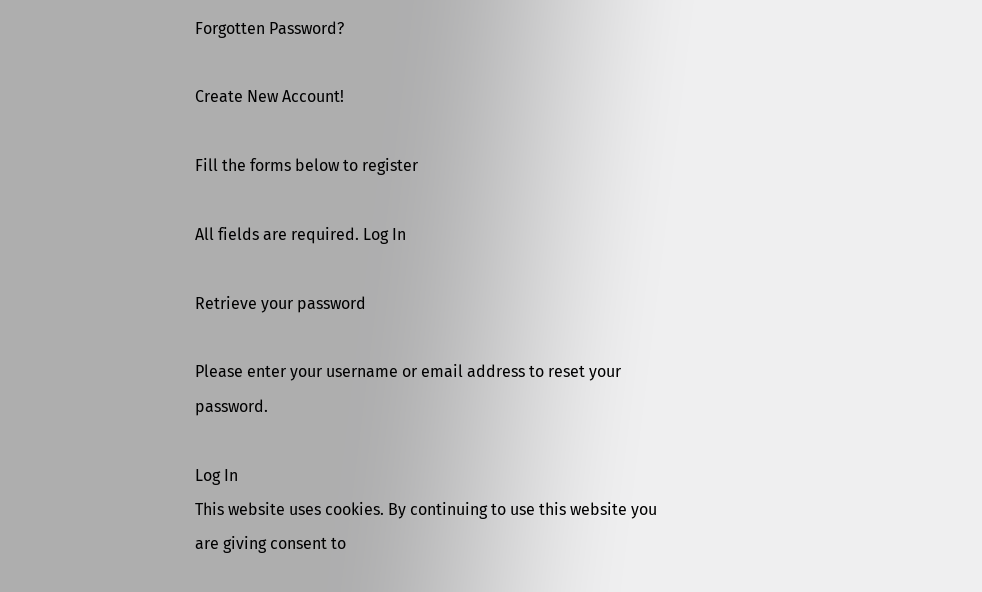Forgotten Password?

Create New Account!

Fill the forms below to register

All fields are required. Log In

Retrieve your password

Please enter your username or email address to reset your password.

Log In
This website uses cookies. By continuing to use this website you are giving consent to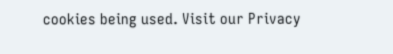cookies being used. Visit our Privacy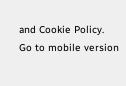and Cookie Policy.
Go to mobile version